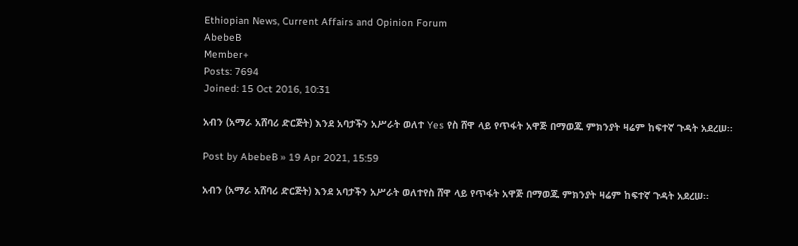Ethiopian News, Current Affairs and Opinion Forum
AbebeB
Member+
Posts: 7694
Joined: 15 Oct 2016, 10:31

አብን (አማራ አሸባሪ ድርጅት) እንደ አባታችን አሥራት ወለተ Yes የስ ሸዋ ላይ የጥፋት አዋጅ በማወጁ ምክንያት ዛሬም ከፍተኛ ጉዳት አደረሠ፡፡

Post by AbebeB » 19 Apr 2021, 15:59

አብን (አማራ አሸባሪ ድርጅት) እንደ አባታችን አሥራት ወለተየስ ሸዋ ላይ የጥፋት አዋጅ በማወጁ ምክንያት ዛሬም ከፍተኛ ጉዳት አደረሠ፡፡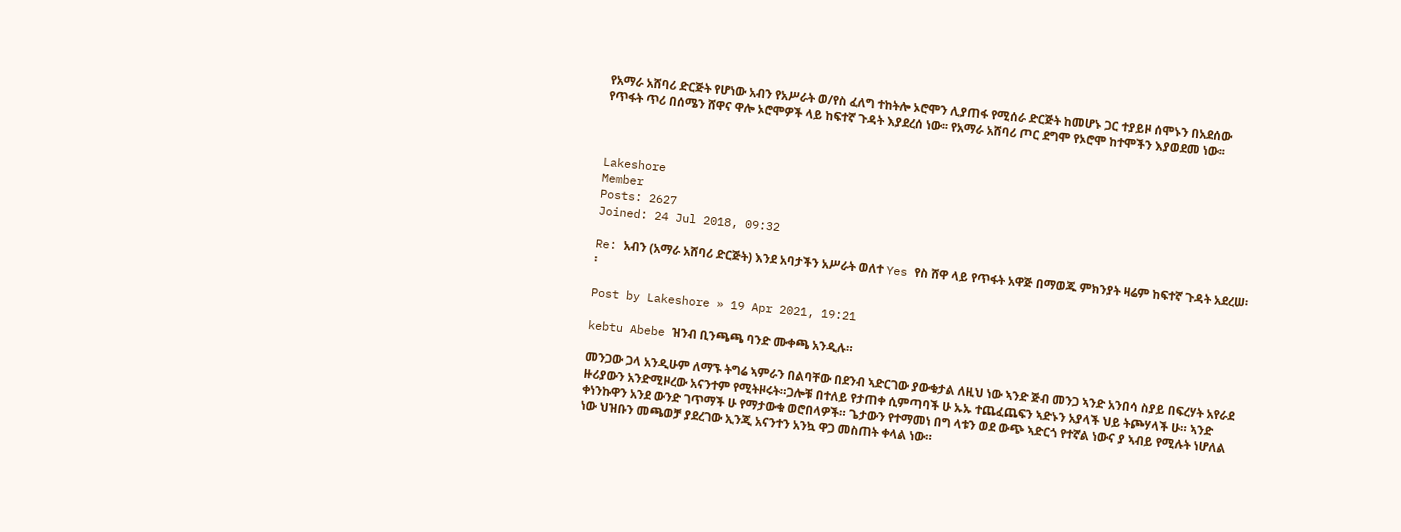የአማራ አሸባሪ ድርጅት የሆነው አብን የአሥራት ወ/የስ ፈለግ ተከትሎ ኦሮሞን ሊያጠፋ የሚሰራ ድርጅት ከመሆኑ ጋር ተያይዞ ሰሞኑን በአደሰው የጥፋት ጥሪ በሰሜን ሸዋና ዋሎ ኦሮሞዎች ላይ ከፍተኛ ጉዳት እያደረሰ ነው፡፡ የአማራ አሸባሪ ጦር ደግሞ የኦሮሞ ከተሞችን እያወደመ ነው፡፡



Lakeshore
Member
Posts: 2627
Joined: 24 Jul 2018, 09:32

Re: አብን (አማራ አሸባሪ ድርጅት) እንደ አባታችን አሥራት ወለተ Yes የስ ሸዋ ላይ የጥፋት አዋጅ በማወጁ ምክንያት ዛሬም ከፍተኛ ጉዳት አደረሠ፡፡

Post by Lakeshore » 19 Apr 2021, 19:21

kebtu Abebe ዝንብ ቢንጫጫ ባንድ ሙቀጫ አንዲሉ።

መንጋው ጋላ አንዲሁም ለማኙ ትግሬ ኣምራን በልባቸው በደንብ ኣድርገው ያውቁታል ለዚህ ነው ኣንድ ጅብ መንጋ ኣንድ አንበሳ ስያይ በፍረሃት አየራደ ዙሪያውን አንድሚዞረው አናንተም የሚትዞሩት።ጋሎቹ በተለይ የታጠቀ ሲምጣባች ሁ ኡኡ ተጨፈጨፍን ኣድኑን አያላች ህይ ትጮሃላች ሁ። ኣንድ ቀነንኩዋን አንደ ውንድ ገጥማች ሁ የማታውቁ ወሮበላዎች። ጌታውን የተማመነ በግ ላቱን ወደ ውጭ ኣድርጎ የተኛል ነውና ያ ኣብይ የሚሉት ነሆለል ነው ህዝቡን መጫወቻ ያደረገው ኢንጂ አናንተን አንኳ ዋጋ መስጠት ቀላል ነው።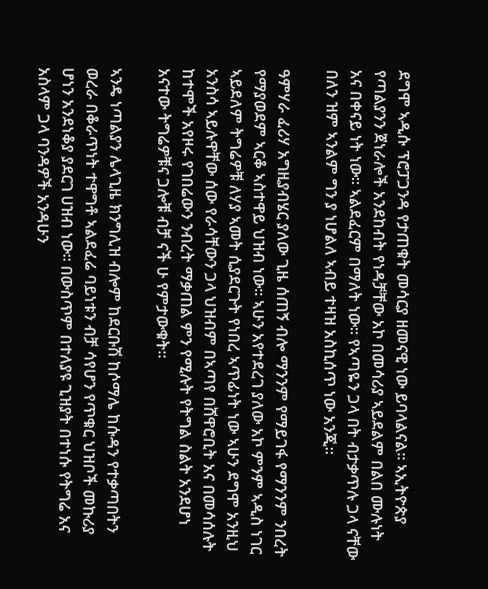ደግሞ ኣዲሱ ፕሮፓጋንዳ የታጠቁት መሳርያ ዘመናዊ ነው ይባላልናል። ኣኢትዮጵያ የጣልያንን ጀነራሎች አንደከብት የነዳቻቸው አኮ በመሳሪያ ኣይደልም በልበ ሙሉነት አና በቀናይ ነት ነው። ኣልደፈርም በማለት ነው። የኣጣዬን ጋላ በት ብታቃጥሉ ጋላ ናቸው በለን ዝም ኣንልም ግን ያ ነሆልለ ኣብይ ተዛዝ አስኪሰጥ ነው አንጂ።

ዓምሃራ ፈሪሃ አግዚያብሄር ያለው ጊዜ ሰጠኝ ብሎ ማንንም የማይገፋ የማንንም ንበረት የማያወደም ኣርቆ ኣስተዋይ ህዝብ ነው። ኣሁን አየተደረገ ያለው አኮ ምንም ኣዲስ ነገር ኣይደለም ትግሬዎቹ ለሃያ ኣመት ሲያደርጉት የነበረ ኣጥፊነት ነው ኣሁን ደግሞ አንዚህ አንስሳ ኣይሉዋቸው ሰው የራሳቸውን ጋላ ህዝብም በኣጣየ በሸዋሮቢት አና በመሳሰሉት ከተሞች አየዞሩ የገበሬውን ንብረት ማቃጠል ምን የሚሉት የትግል ስልት አንደሆነ አናተው ትግሬዎቹና ጋሎቹ ብቻ ናች ሁ የምታውቁት።

ኣንዴ ነጣልያን ሌላጊዜ ክንግሊዝ ብሎም ከደርቡሽ ከሶማሌ ከሱዳን የተቃጣበትን ወረራ በቆራጥነት ተዋግቶ ኣልደፈሬ ባይነቱን ብቻ ሳየሆን የጥቁር ህዝቦች መኩሪያ ሆነን አንደነቆያ ያደርገ ሀዝብ ነው። በውስጥም በተለያዩ ጊዝያት በተነሱ የትግሬ አና አስላም ጋላ ባንዳዎች አንዳሁን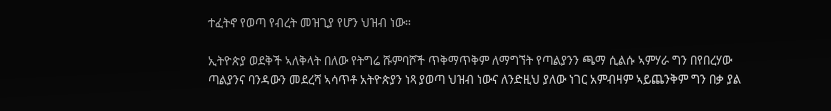ተፈትኖ የወጣ የብረት መዝጊያ የሆን ህዝብ ነው።

ኢትዮጵያ ወደቅች ኣለቅላት በለው የትግሬ ሹምባሾች ጥቅማጥቅም ለማግኘት የጣልያንን ጫማ ሲልሱ ኣምሃራ ግን በየበረሃው ጣልያንና ባንዳውን መደረሻ ኣሳጥቶ አትዮጵያን ነጻ ያወጣ ህዝብ ነውና ለንድዚህ ያለው ነገር አምብዛም ኣይጨንቅም ግን በቃ ያል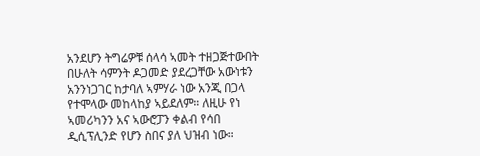አንደሆን ትግሬዎቹ ሰላሳ ኣመት ተዘጋጅተውበት በሁለት ሳምንት ዶጋመድ ያደረጋቸው አውነቱን አንንነጋገር ከታባለ ኣምሃራ ነው አንጂ በጋላ የተሞላው መከላከያ ኣይደለም። ለዚሁ የነ ኣመሪካንን አና ኣውሮፓን ቀልብ የሳበ ዲሲፕሊንድ የሆን ስበና ያለ ህዝብ ነው።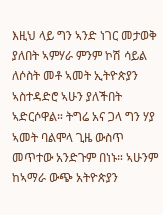እዚህ ላይ ግን ኣንድ ነገር መታወቅ ያለበት ኣምሃራ ምንም ኮሽ ሳይል ለሶስት መቶ ኣመት ኢትዮጵያን ኣስተዳድሮ ኣሁን ያለችበት ኣድርሶዋል። ትግሬ አና ጋላ ግን ሃያ ኣመት ባልሞላ ጊዜ ውስጥ መጥተው አንድጉም በነኑ። ኣሁንም ከኣማራ ውጭ አትዮጵያን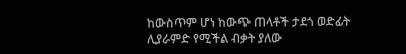ከውስጥም ሆነ ከውጭ ጠላቶች ታደጎ ወድፊት ሊያራምድ የሚችል ብቃት ያለው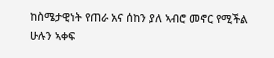ከስሜታዊነት የጠራ አና ሰከን ያለ ኣብሮ መኖር የሚችል ሁሉን ኣቀፍ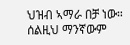ህዝብ ኣማራ በቻ ነው። ሰልዚህ ማንኛውም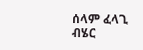ሰላም ፈላጊ ብሄር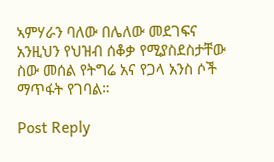ኣምሃራን ባለው በሌለው መደገፍና አንዚህን የህዝብ ሰቆቃ የሚያስደስታቸው ስው መሰል የትግሬ አና የጋላ አንስ ሶች ማጥፋት የገባል።

Post Reply